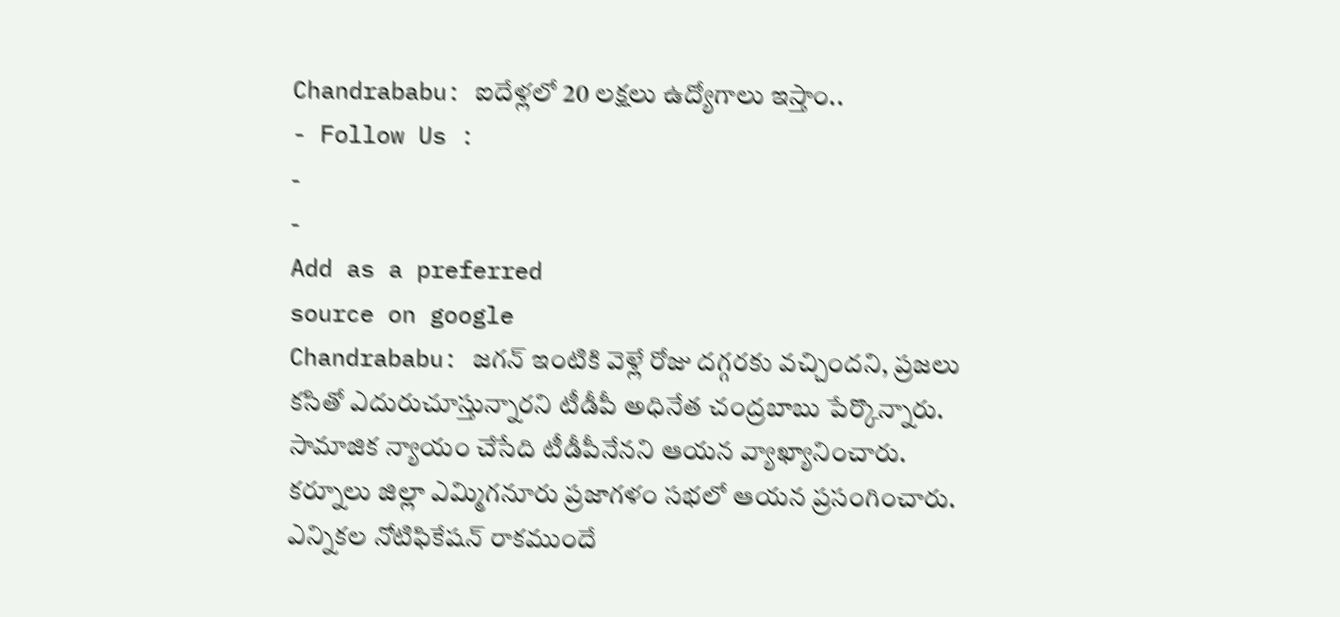Chandrababu: ఐదేళ్లలో 20 లక్షలు ఉద్యోగాలు ఇస్తాం..
- Follow Us :
-
-
Add as a preferred
source on google
Chandrababu: జగన్ ఇంటికి వెళ్లే రోజు దగ్గరకు వచ్చిందని, ప్రజలు కసితో ఎదురుచూస్తున్నారని టీడీపీ అధినేత చంద్రబాబు పేర్కొన్నారు. సామాజిక న్యాయం చేసేది టీడీపీనేనని ఆయన వ్యాఖ్యానించారు. కర్నూలు జిల్లా ఎమ్మిగనూరు ప్రజాగళం సభలో ఆయన ప్రసంగించారు. ఎన్నికల నోటిఫికేషన్ రాకముందే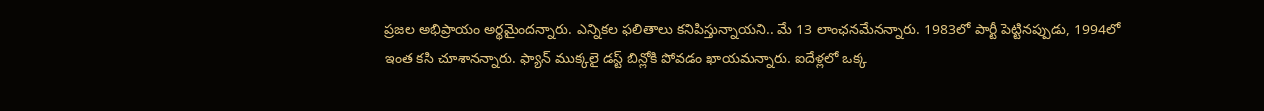ప్రజల అభిప్రాయం అర్థమైందన్నారు. ఎన్నికల ఫలితాలు కనిపిస్తున్నాయని.. మే 13 లాంఛనమేనన్నారు. 1983లో పార్టీ పెట్టినప్పుడు, 1994లో ఇంత కసి చూశానన్నారు. ఫ్యాన్ ముక్కలై డస్ట్ బిన్లోకి పోవడం ఖాయమన్నారు. ఐదేళ్లలో ఒక్క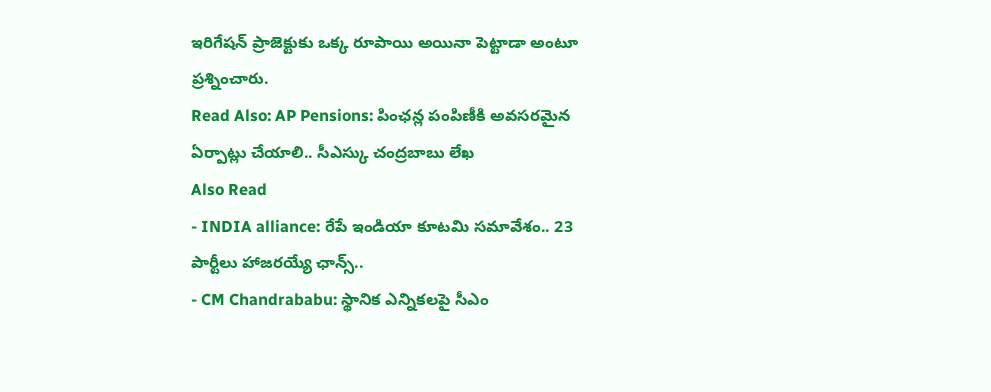ఇరిగేషన్ ప్రాజెక్టుకు ఒక్క రూపాయి అయినా పెట్టాడా అంటూ ప్రశ్నించారు.
Read Also: AP Pensions: పింఛన్ల పంపిణీకి అవసరమైన ఏర్పాట్లు చేయాలి.. సీఎస్కు చంద్రబాబు లేఖ
Also Read
- INDIA alliance: రేపే ఇండియా కూటమి సమావేశం.. 23 పార్టీలు హాజరయ్యే ఛాన్స్..
- CM Chandrababu: స్థానిక ఎన్నికలపై సీఎం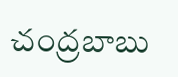చంద్రబాబు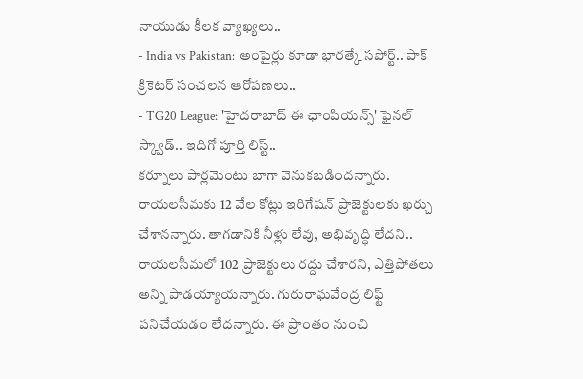నాయుడు కీలక వ్యాఖ్యలు..
- India vs Pakistan: అంపైర్లు కూడా భారత్కే సపోర్ట్.. పాక్ క్రికెటర్ సంచలన ఆరోపణలు..
- TG20 League: 'హైదరాబాద్ ఈ ఛాంపియన్స్' ఫైనల్ స్క్వాడ్.. ఇదిగో పూర్తి లిస్ట్..
కర్నూలు పార్లమెంటు బాగా వెనుకబడిందన్నారు. రాయలసీమకు 12 వేల కోట్లు ఇరిగేషన్ ప్రాజెక్టులకు ఖర్చు చేశానన్నారు. తాగడానికి నీళ్లు లేవు, అభివృద్ధి లేదని.. రాయలసీమలో 102 ప్రాజెక్టులు రద్దు చేశారని, ఎత్తిపోతలు అన్ని పాడయ్యాయన్నారు. గురురాఘవేంద్ర లిఫ్ట్ పనిచేయడం లేదన్నారు. ఈ ప్రాంతం నుంచి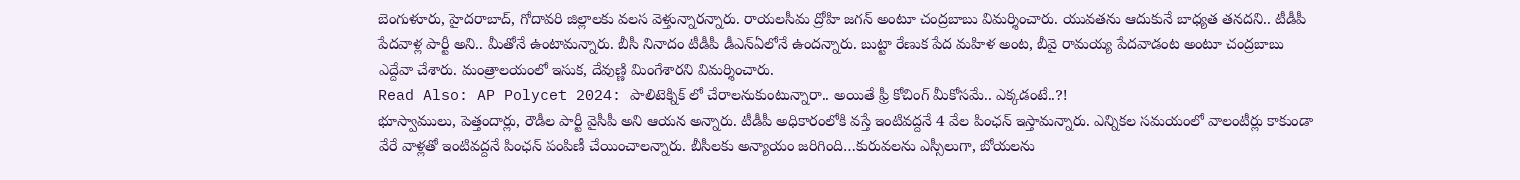బెంగుళూరు, హైదరాబాద్, గోదావరి జిల్లాలకు వలస వెళ్తున్నారన్నారు. రాయలసీమ ద్రోహి జగన్ అంటూ చంద్రబాబు విమర్శించారు. యువతను ఆదుకునే బాధ్యత తనదని.. టీడీపీ పేదవాళ్ల పార్టీ అని.. మీతోనే ఉంటామన్నారు. బీసీ నినాదం టీడీపీ డీఎన్ఏలోనే ఉందన్నారు. బుట్టా రేణుక పేద మహిళ అంట, బీవై రామయ్య పేదవాడంట అంటూ చంద్రబాబు ఎద్దేవా చేశారు. మంత్రాలయంలో ఇసుక, దేవుణ్ణి మింగేశారని విమర్శించారు.
Read Also: AP Polycet 2024: పాలిటెక్నిక్ లో చేరాలనుకుంటున్నారా.. అయితే ఫ్రీ కోచింగ్ మీకోసమే.. ఎక్కడంటే..?!
భూస్వాములు, పెత్తందార్లు, రౌడీల పార్టీ వైసీపీ అని ఆయన అన్నారు. టీడీపీ అధికారంలోకి వస్తే ఇంటివద్దనే 4 వేల పింఛన్ ఇస్తామన్నారు. ఎన్నికల సమయంలో వాలంటీర్లు కాకుండా వేరే వాళ్లతో ఇంటివద్దనే పింఛన్ పంపిణీ చేయించాలన్నారు. బీసీలకు అన్యాయం జరిగింది…కురువలను ఎస్సీలుగా, బోయలను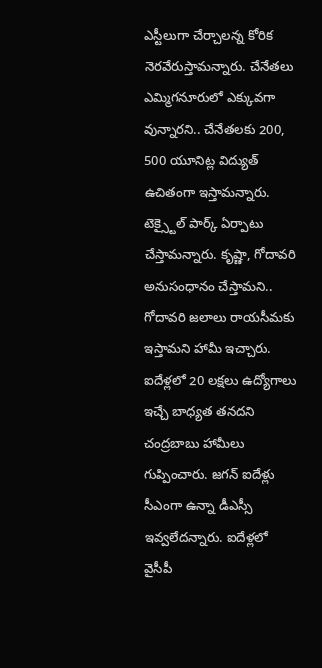ఎస్టీలుగా చేర్చాలన్న కోరిక నెరవేరుస్తామన్నారు. చేనేతలు ఎమ్మిగనూరులో ఎక్కువగా వున్నారని.. చేనేతలకు 200, 500 యూనిట్ల విద్యుత్ ఉచితంగా ఇస్తామన్నారు. టెక్స్టైల్ పార్క్ ఏర్పాటు చేస్తామన్నారు. కృష్ణా, గోదావరి అనుసంధానం చేస్తామని.. గోదావరి జలాలు రాయసీమకు ఇస్తామని హామీ ఇచ్చారు. ఐదేళ్లలో 20 లక్షలు ఉద్యోగాలు ఇచ్చే బాధ్యత తనదని చంద్రబాబు హామీలు గుప్పించారు. జగన్ ఐదేళ్లు సీఎంగా ఉన్నా డీఎస్సీ ఇవ్వలేదన్నారు. ఐదేళ్లలో వైసీపీ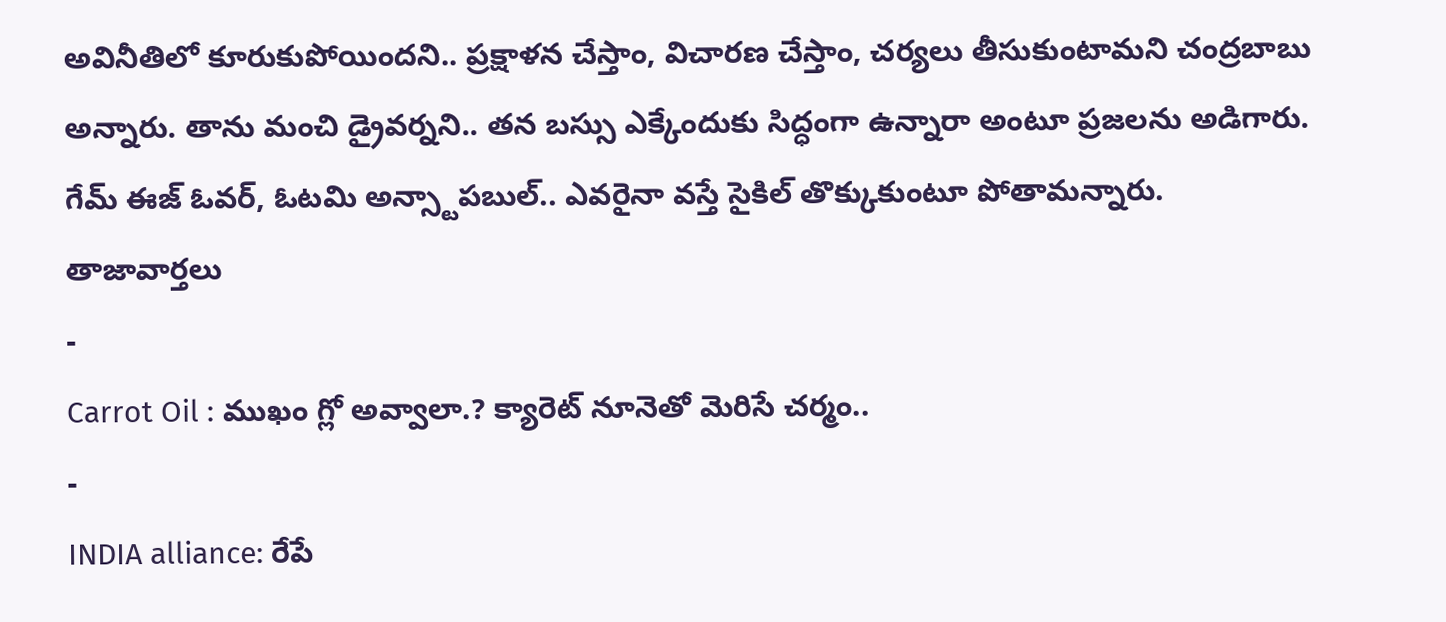అవినీతిలో కూరుకుపోయిందని.. ప్రక్షాళన చేస్తాం, విచారణ చేస్తాం, చర్యలు తీసుకుంటామని చంద్రబాబు అన్నారు. తాను మంచి డ్రైవర్నని.. తన బస్సు ఎక్కేందుకు సిద్ధంగా ఉన్నారా అంటూ ప్రజలను అడిగారు. గేమ్ ఈజ్ ఓవర్, ఓటమి అన్స్టాపబుల్.. ఎవరైనా వస్తే సైకిల్ తొక్కుకుంటూ పోతామన్నారు.
తాజావార్తలు
-
Carrot Oil : ముఖం గ్లో అవ్వాలా.? క్యారెట్ నూనెతో మెరిసే చర్మం..
-
INDIA alliance: రేపే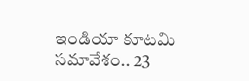ఇండియా కూటమి సమావేశం.. 23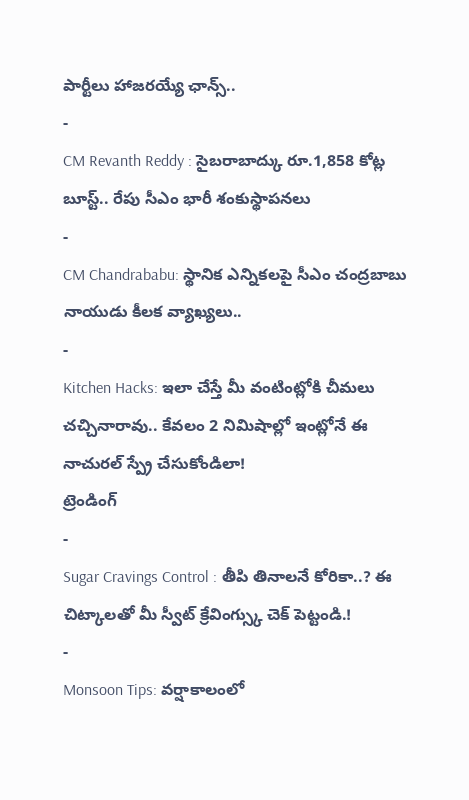పార్టీలు హాజరయ్యే ఛాన్స్..
-
CM Revanth Reddy : సైబరాబాద్కు రూ.1,858 కోట్ల బూస్ట్.. రేపు సీఎం భారీ శంకుస్థాపనలు
-
CM Chandrababu: స్థానిక ఎన్నికలపై సీఎం చంద్రబాబు నాయుడు కీలక వ్యాఖ్యలు..
-
Kitchen Hacks: ఇలా చేస్తే మీ వంటింట్లోకి చీమలు చచ్చినారావు.. కేవలం 2 నిమిషాల్లో ఇంట్లోనే ఈ నాచురల్ స్ప్రే చేసుకోండిలా!
ట్రెండింగ్
-
Sugar Cravings Control : తీపి తినాలనే కోరికా..? ఈ చిట్కాలతో మీ స్వీట్ క్రేవింగ్స్కు చెక్ పెట్టండి.!
-
Monsoon Tips: వర్షాకాలంలో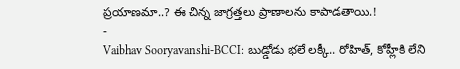ప్రయాణమా..? ఈ చిన్న జాగ్రత్తలు ప్రాణాలను కాపాడతాయి.!
-
Vaibhav Sooryavanshi-BCCI: బుడ్డోడు భలే లక్కీ.. రోహిత్, కోహ్లీకి లేని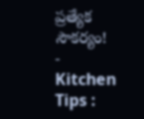ప్రత్యేక సౌకర్యం!
-
Kitchen Tips :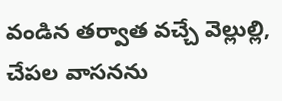వండిన తర్వాత వచ్చే వెల్లుల్లి, చేపల వాసనను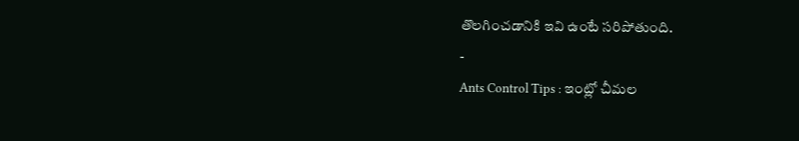తొలగించడానికి ఇవి ఉంటే సరిపోతుంది.
-
Ants Control Tips : ఇంట్లో చీమల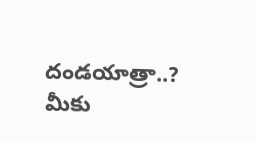దండయాత్రా..? మీకు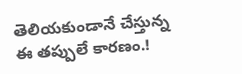తెలియకుండానే చేస్తున్న ఈ తప్పులే కారణం.!